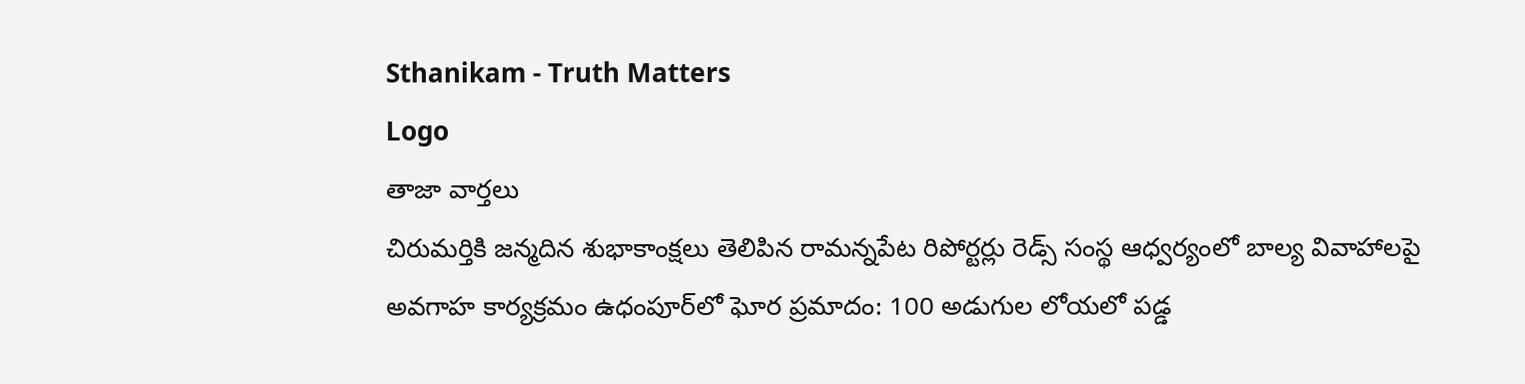Sthanikam - Truth Matters
Logo
తాజా వార్తలు
చిరుమర్తికి జన్మదిన శుభాకాంక్షలు తెలిపిన రామన్నపేట రిపోర్టర్లు రెడ్స్ సంస్థ ఆధ్వర్యంలో బాల్య వివాహాలపై అవగాహ కార్యక్రమం ఉధంపూర్‌లో ఘోర ప్రమాదం: 100 అడుగుల లోయలో పడ్డ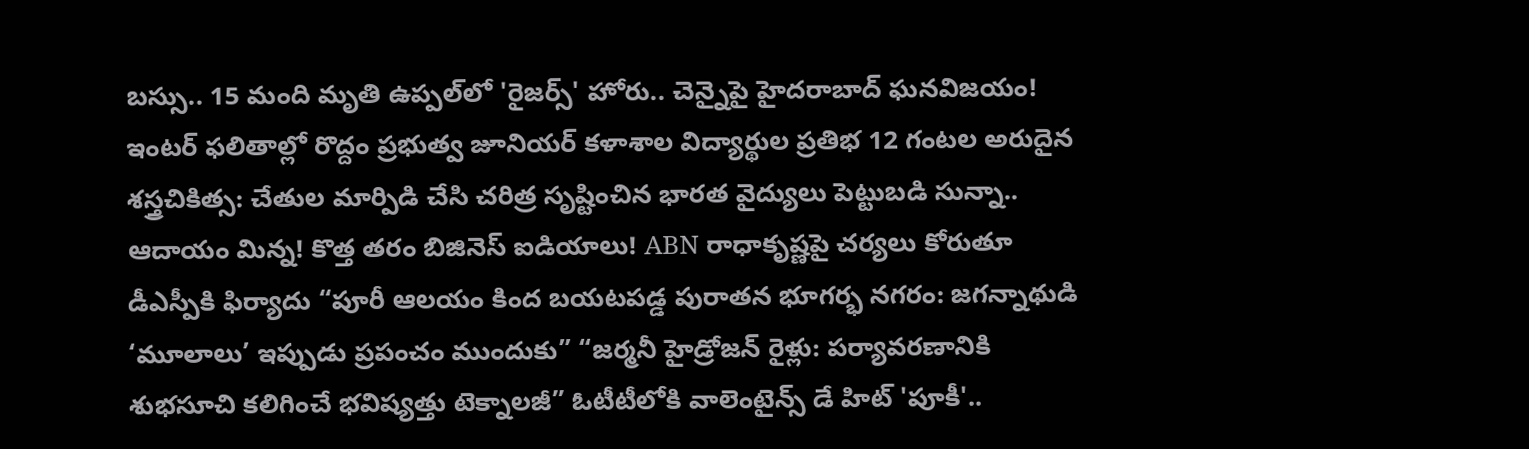బస్సు.. 15 మంది మృతి ఉప్పల్‌లో 'రైజర్స్' హోరు.. చెన్నైపై హైదరాబాద్ ఘనవిజయం! ఇంటర్ ఫలితాల్లో రొద్దం ప్రభుత్వ జూనియర్ కళాశాల విద్యార్థుల ప్రతిభ 12 గంటల అరుదైన శస్త్రచికిత్స: చేతుల మార్పిడి చేసి చరిత్ర సృష్టించిన భారత వైద్యులు పెట్టుబడి సున్నా.. ఆదాయం మిన్న! కొత్త తరం బిజినెస్ ఐడియాలు! ABN రాధాకృష్ణపై చర్యలు కోరుతూ డీఎస్పీకి ఫిర్యాదు “పూరీ ఆలయం కింద బయటపడ్డ పురాతన భూగర్భ నగరం: జగన్నాథుడి ‘మూలాలు’ ఇప్పుడు ప్రపంచం ముందుకు” “జర్మనీ హైడ్రోజన్ రైళ్లు: పర్యావరణానికి శుభసూచి కలిగించే భవిష్యత్తు టెక్నాలజీ” ఓటీటీలోకి వాలెంటైన్స్ డే హిట్ 'పూకీ'..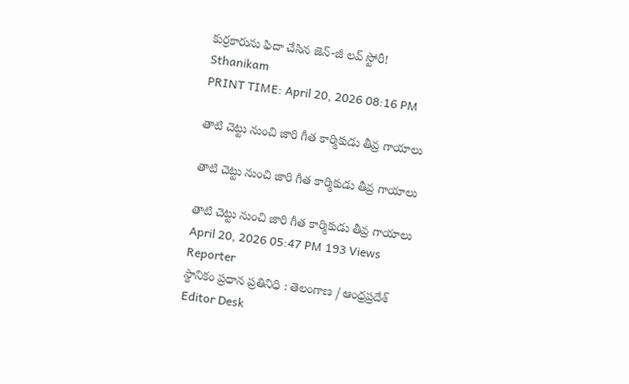కుర్రకారును ఫిదా చేసిన జెన్-జీ లవ్ స్టోరీ!
Sthanikam
PRINT TIME: April 20, 2026 08:16 PM

తాటి చెట్టు నుంచి జారి గీత కార్మికుడు తీవ్ర గాయాలు

తాటి చెట్టు నుంచి జారి గీత కార్మికుడు తీవ్ర గాయాలు

తాటి చెట్టు నుంచి జారి గీత కార్మికుడు తీవ్ర గాయాలు
April 20, 2026 05:47 PM 193 Views
Reporter
స్థానికం ప్రధాన ప్రతినిధి : తెలంగాణ / ఆంధ్రప్రదేశ్
Editor Desk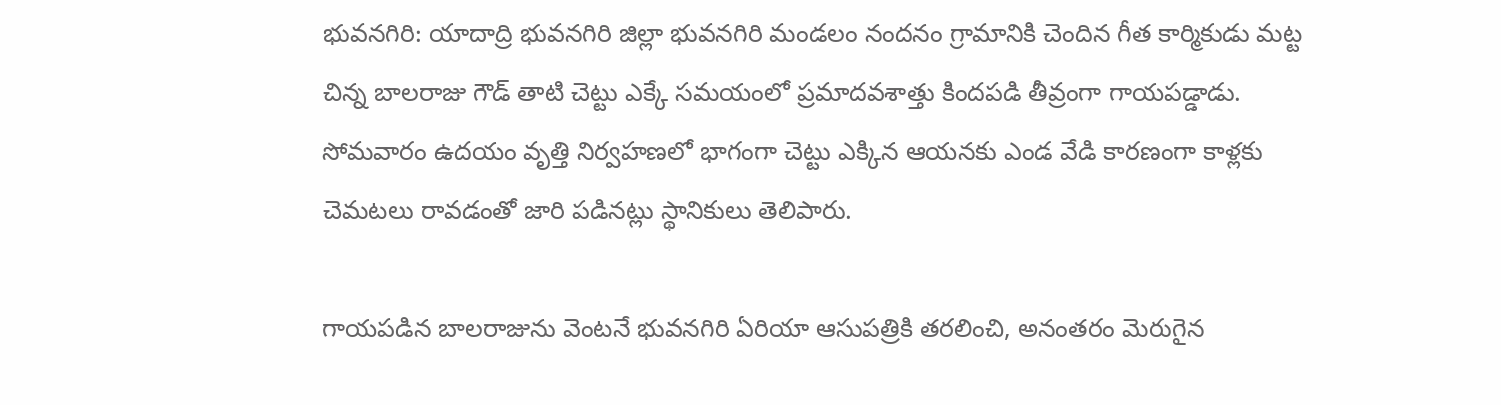భువనగిరి: యాదాద్రి భువనగిరి జిల్లా భువనగిరి మండలం నందనం గ్రామానికి చెందిన గీత కార్మికుడు మట్ట చిన్న బాలరాజు గౌడ్ తాటి చెట్టు ఎక్కే సమయంలో ప్రమాదవశాత్తు కిందపడి తీవ్రంగా గాయపడ్డాడు. సోమవారం ఉదయం వృత్తి నిర్వహణలో భాగంగా చెట్టు ఎక్కిన ఆయనకు ఎండ వేడి కారణంగా కాళ్లకు చెమటలు రావడంతో జారి పడినట్లు స్థానికులు తెలిపారు.

గాయపడిన బాలరాజును వెంటనే భువనగిరి ఏరియా ఆసుపత్రికి తరలించి, అనంతరం మెరుగైన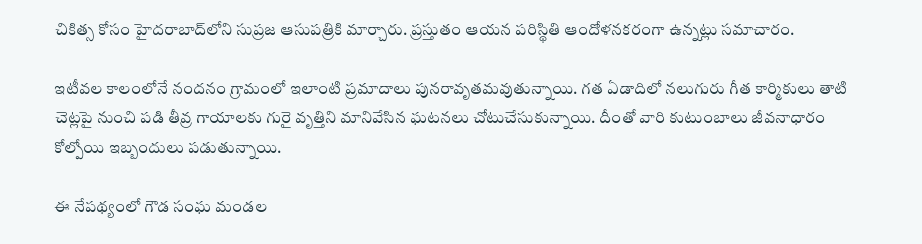చికిత్స కోసం హైదరాబాద్‌లోని సుప్రజ ఆసుపత్రికి మార్చారు. ప్రస్తుతం ఆయన పరిస్థితి ఆందోళనకరంగా ఉన్నట్లు సమాచారం.

ఇటీవల కాలంలోనే నందనం గ్రామంలో ఇలాంటి ప్రమాదాలు పునరావృతమవుతున్నాయి. గత ఏడాదిలో నలుగురు గీత కార్మికులు తాటి చెట్లపై నుంచి పడి తీవ్ర గాయాలకు గురై వృత్తిని మానివేసిన ఘటనలు చోటుచేసుకున్నాయి. దీంతో వారి కుటుంబాలు జీవనాధారం కోల్పోయి ఇబ్బందులు పడుతున్నాయి.

ఈ నేపథ్యంలో గౌడ సంఘ మండల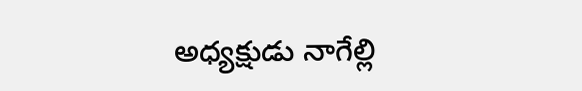అధ్యక్షుడు నాగేల్లి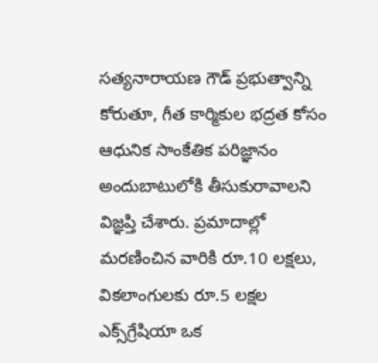సత్యనారాయణ గౌడ్ ప్రభుత్వాన్ని కోరుతూ, గీత కార్మికుల భద్రత కోసం ఆధునిక సాంకేతిక పరిజ్ఞానం అందుబాటులోకి తీసుకురావాలని విజ్ఞప్తి చేశారు. ప్రమాదాల్లో మరణించిన వారికి రూ.10 లక్షలు, వికలాంగులకు రూ.5 లక్షల ఎక్స్‌గ్రేషియా ఒక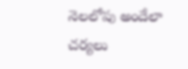నెలలోపు అందేలా చర్యలు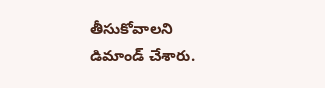తీసుకోవాలని డిమాండ్ చేశారు.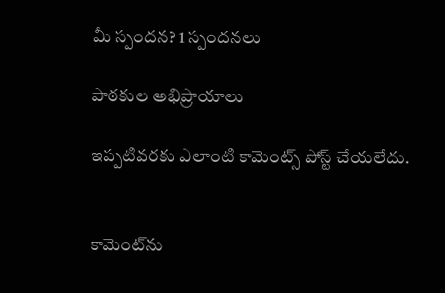మీ స్పందన? 1 స్పందనలు

పాఠకుల అభిప్రాయాలు

ఇప్పటివరకు ఎలాంటి కామెంట్స్ పోస్ట్ చేయలేదు.


కామెంట్‌ను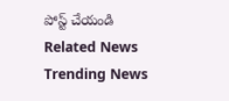పోస్ట్ చేయండి
Related News
Trending News